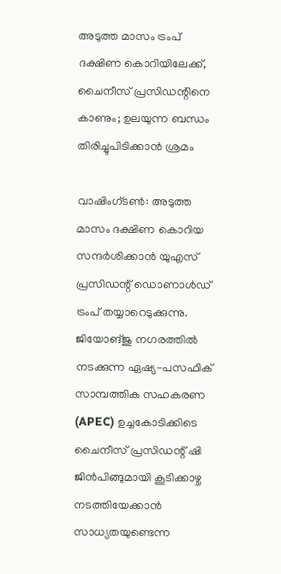അടുത്ത മാസം ട്രംപ് ദക്ഷിണ കൊറിയിലേക്ക്, ചൈനീസ് പ്രസിഡന്റിനെ കാണും; ഉലയുന്ന ബന്ധം തിരിച്ചുപിടിക്കാന്‍ ശ്രമം

വാഷിംഗ്ടണ്‍: അടുത്ത മാസം ദക്ഷിണ കൊറിയ സന്ദര്‍ശിക്കാന്‍ യുഎസ് പ്രസിഡന്റ് ഡൊണാള്‍ഡ് ട്രംപ് തയ്യാറെടുക്കുന്നു. ജിയോങ്ജു നഗരത്തില്‍ നടക്കുന്ന ഏഷ്യ-പസഫിക് സാമ്പത്തിക സഹകരണ (APEC) ഉച്ചകോടിക്കിടെ ചൈനീസ് പ്രസിഡന്റ് ഷി ജിന്‍പിങ്ങുമായി കൂടിക്കാഴ്ച നടത്തിയേക്കാന്‍ സാധ്യതയുണ്ടെന്ന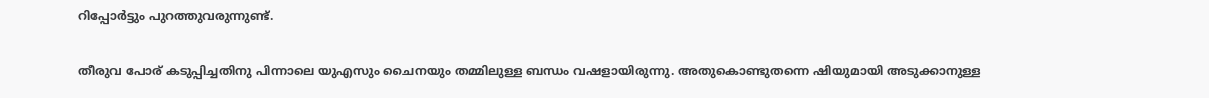റിപ്പോര്‍ട്ടും പുറത്തുവരുന്നുണ്ട്.

തീരുവ പോര് കടുപ്പിച്ചതിനു പിന്നാലെ യുഎസും ചൈനയും തമ്മിലുള്ള ബന്ധം വഷളായിരുന്നു. അതുകൊണ്ടുതന്നെ ഷിയുമായി അടുക്കാനുള്ള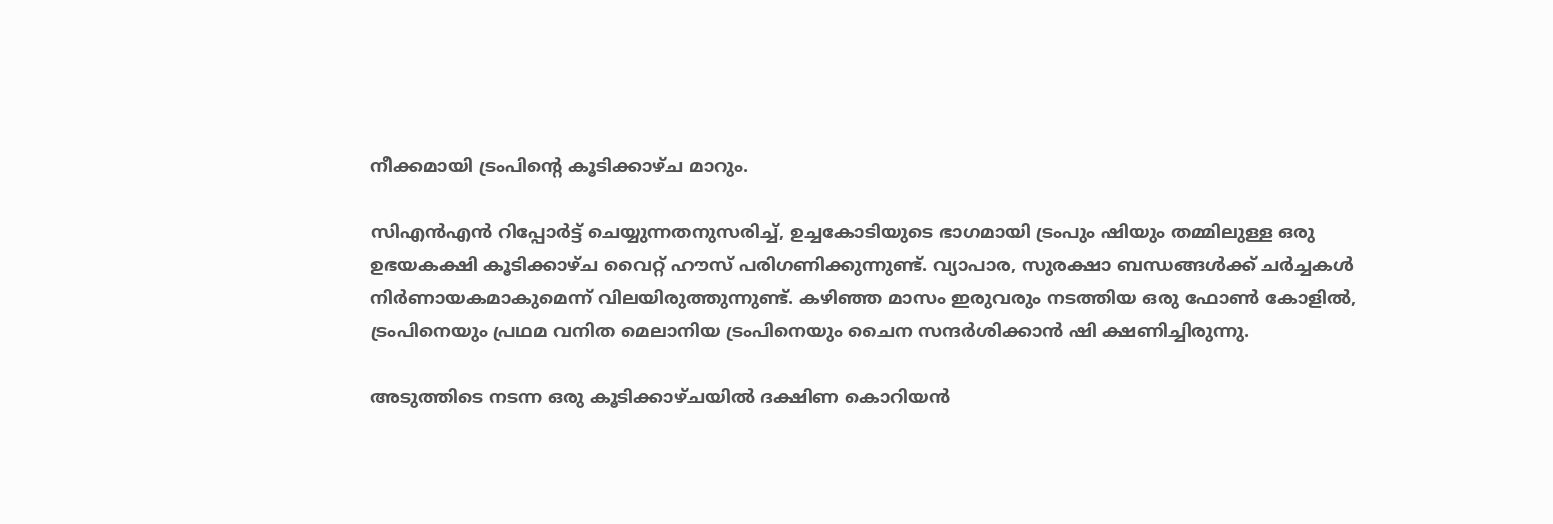നീക്കമായി ട്രംപിന്റെ കൂടിക്കാഴ്ച മാറും.

സിഎന്‍എന്‍ റിപ്പോര്‍ട്ട് ചെയ്യുന്നതനുസരിച്ച്, ഉച്ചകോടിയുടെ ഭാഗമായി ട്രംപും ഷിയും തമ്മിലുള്ള ഒരു ഉഭയകക്ഷി കൂടിക്കാഴ്ച വൈറ്റ് ഹൗസ് പരിഗണിക്കുന്നുണ്ട്. വ്യാപാര, സുരക്ഷാ ബന്ധങ്ങള്‍ക്ക് ചര്‍ച്ചകള്‍ നിര്‍ണായകമാകുമെന്ന് വിലയിരുത്തുന്നുണ്ട്. കഴിഞ്ഞ മാസം ഇരുവരും നടത്തിയ ഒരു ഫോണ്‍ കോളില്‍, ട്രംപിനെയും പ്രഥമ വനിത മെലാനിയ ട്രംപിനെയും ചൈന സന്ദര്‍ശിക്കാന്‍ ഷി ക്ഷണിച്ചിരുന്നു.

അടുത്തിടെ നടന്ന ഒരു കൂടിക്കാഴ്ചയില്‍ ദക്ഷിണ കൊറിയന്‍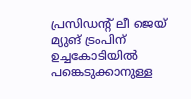പ്രസിഡന്റ് ലീ ജെയ് മ്യുങ് ട്രംപിന് ഉച്ചകോടിയില്‍ പങ്കെടുക്കാനുള്ള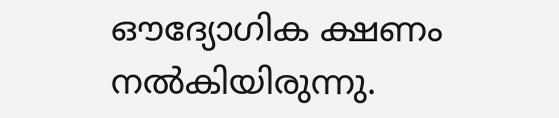ഔദ്യോഗിക ക്ഷണം നല്‍കിയിരുന്നു.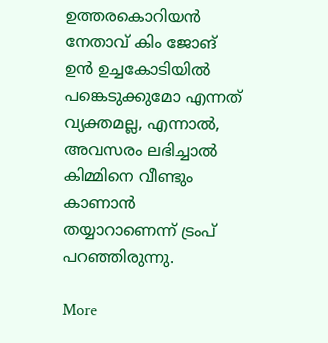ഉത്തരകൊറിയന്‍ നേതാവ് കിം ജോങ് ഉന്‍ ഉച്ചകോടിയില്‍ പങ്കെടുക്കുമോ എന്നത് വ്യക്തമല്ല, എന്നാല്‍, അവസരം ലഭിച്ചാല്‍ കിമ്മിനെ വീണ്ടും കാണാന്‍ തയ്യാറാണെന്ന് ട്രംപ് പറഞ്ഞിരുന്നു.

More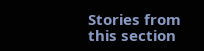Stories from this section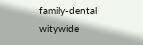family-dental
witywide